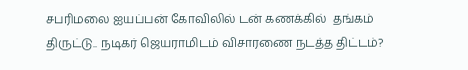சபரிமலை ஐயப்பன் கோவிலில் டன் கணக்கில்  தங்கம் திருட்டு.. நடிகர் ஜெயராமிடம் விசாரணை நடத்த திட்டம்?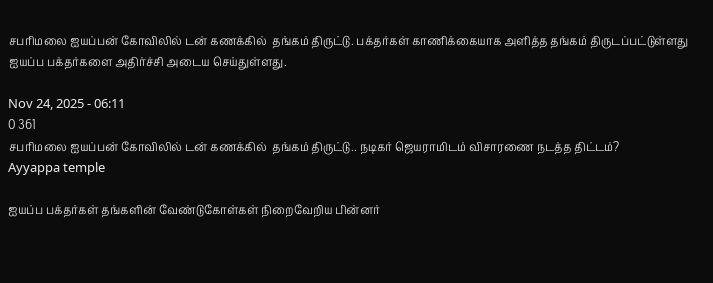சபரிமலை ஐயப்பன் கோவிலில் டன் கணக்கில்  தங்கம் திருட்டு. பக்தர்கள் காணிக்கையாக அளித்த தங்கம் திருடப்பட்டுள்ளது ஐயப்ப பக்தர்களை அதிர்ச்சி அடைய செய்துள்ளது.

Nov 24, 2025 - 06:11
0 361
சபரிமலை ஐயப்பன் கோவிலில் டன் கணக்கில்  தங்கம் திருட்டு.. நடிகர் ஜெயராமிடம் விசாரணை நடத்த திட்டம்?
Ayyappa temple

ஐயப்ப பக்தர்கள் தங்களின் வேண்டுகோள்கள் நிறைவேறிய பின்னர்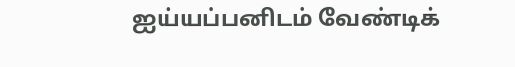ஐய்யப்பனிடம் வேண்டிக்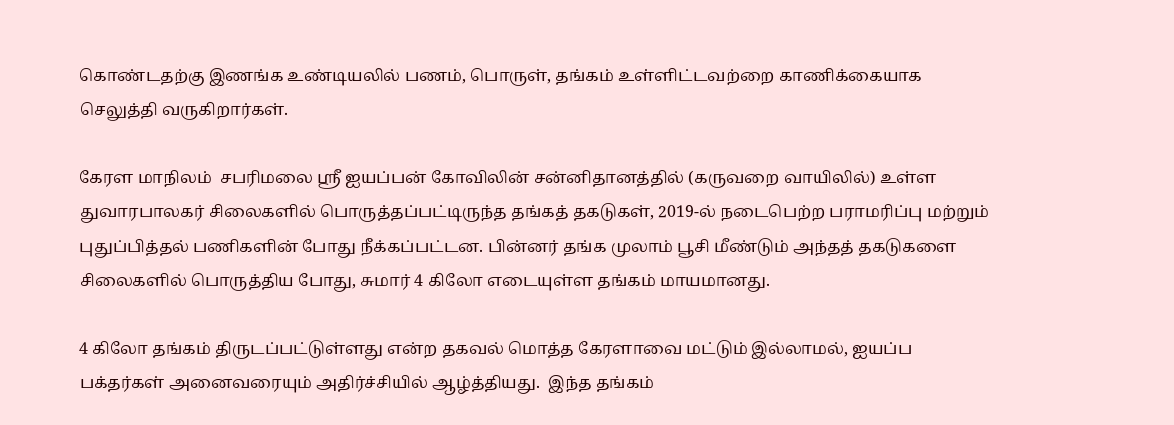கொண்டதற்கு இணங்க உண்டியலில் பணம், பொருள், தங்கம் உள்ளிட்டவற்றை காணிக்கையாக செலுத்தி வருகிறார்கள்.

கேரள மாநிலம்  சபரிமலை ஸ்ரீ ஐயப்பன் கோவிலின் சன்னிதானத்தில் (கருவறை வாயிலில்) உள்ள துவாரபாலகர் சிலைகளில் பொருத்தப்பட்டிருந்த தங்கத் தகடுகள், 2019-ல் நடைபெற்ற பராமரிப்பு மற்றும் புதுப்பித்தல் பணிகளின் போது நீக்கப்பட்டன. பின்னர் தங்க முலாம் பூசி மீண்டும் அந்தத் தகடுகளை சிலைகளில் பொருத்திய போது, சுமார் 4 கிலோ எடையுள்ள தங்கம் மாயமானது.

4 கிலோ தங்கம் திருடப்பட்டுள்ளது என்ற தகவல் மொத்த கேரளாவை மட்டும் இல்லாமல், ஐயப்ப பக்தர்கள் அனைவரையும் அதிர்ச்சியில் ஆழ்த்தியது.  இந்த தங்கம்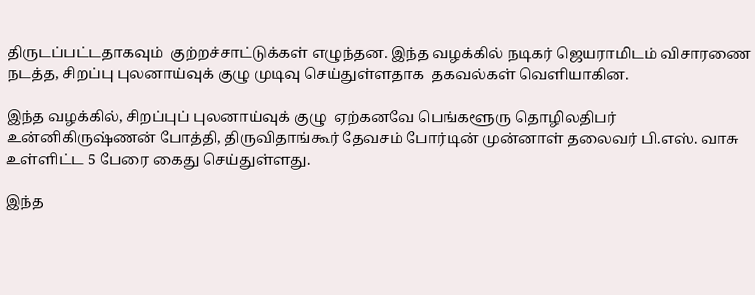திருடப்பட்டதாகவும்  குற்றச்சாட்டுக்கள் எழுந்தன. இந்த வழக்கில் நடிகர் ஜெயராமிடம் விசாரணை நடத்த, சிறப்பு புலனாய்வுக் குழு முடிவு செய்துள்ளதாக  தகவல்கள் வெளியாகின.

இந்த வழக்கில், சிறப்புப் புலனாய்வுக் குழு  ஏற்கனவே பெங்களூரு தொழிலதிபர் உன்னிகிருஷ்ணன் போத்தி, திருவிதாங்கூர் தேவசம் போர்டின் முன்னாள் தலைவர் பி.எஸ். வாசு உள்ளிட்ட 5 பேரை கைது செய்துள்ளது.

இந்த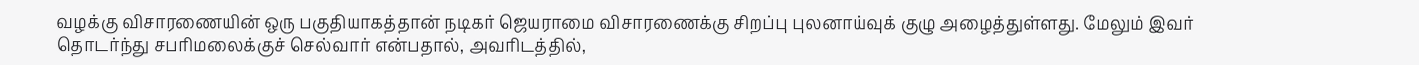வழக்கு விசாரணையின் ஒரு பகுதியாகத்தான் நடிகர் ஜெயராமை விசாரணைக்கு சிறப்பு புலனாய்வுக் குழு அழைத்துள்ளது. மேலும் இவர் தொடர்ந்து சபரிமலைக்குச் செல்வார் என்பதால், அவரிடத்தில்,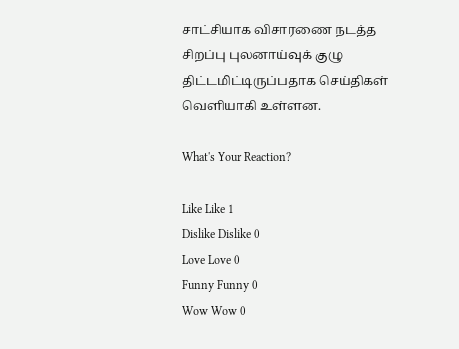சாட்சியாக விசாரணை நடத்த சிறப்பு புலனாய்வுக் குழு திட்டமிட்டிருப்பதாக செய்திகள் வெளியாகி உள்ளன.

What's Your Reaction?

Like Like 1
Dislike Dislike 0
Love Love 0
Funny Funny 0
Wow Wow 0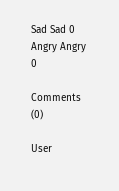Sad Sad 0
Angry Angry 0

Comments (0)

User